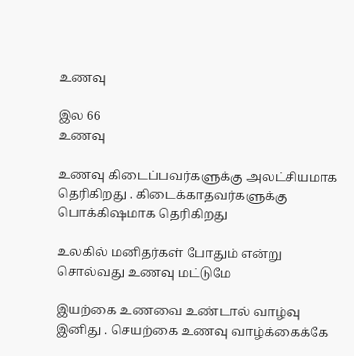உணவு

இல 66
உணவு

உணவு கிடைப்பவர்களுக்கு அலட்சியமாக தெரிகிறது . கிடைக்காதவர்களுக்கு பொக்கிஷமாக தெரிகிறது

உலகில் மனிதர்கள் போதும் என்று சொல்வது உணவு மட்டுமே

இயற்கை உணவை உண்டால் வாழ்வு இனிது . செயற்கை உணவு வாழ்க்கைக்கே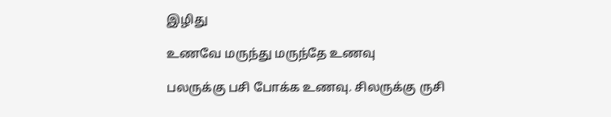இழிது

உணவே மருந்து மருந்தே உணவு

பலருக்கு பசி போக்க உணவு. சிலருக்கு ருசி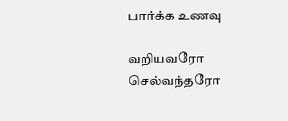பார்க்க உணவு

வறியவரோ செல்வந்தரோ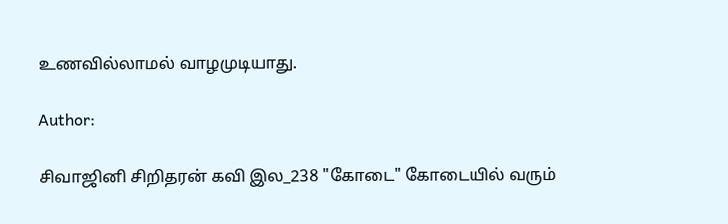உணவில்லாமல் வாழமுடியாது.

Author:

சிவாஜினி சிறிதரன் கவி இல_238 "கோடை" கோடையில் வரும்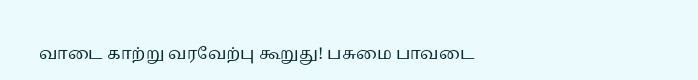வாடை காற்று வரவேற்பு கூறுது! பசுமை பாவடை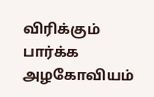விரிக்கும் பார்க்க அழகோவியம்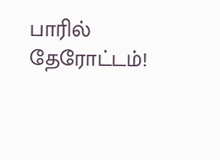பாரில் தேரோட்டம்!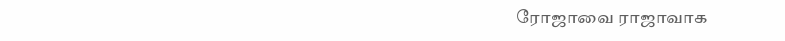ரோஜாவை ராஜாவாக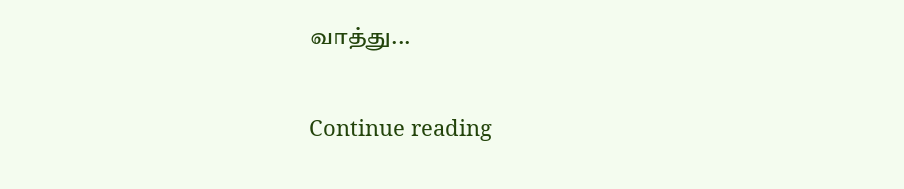வாத்து...

Continue reading